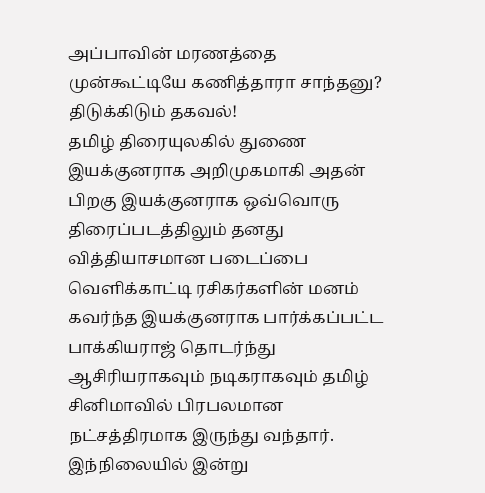அப்பாவின் மரணத்தை முன்கூட்டியே கணித்தாரா சாந்தனு? திடுக்கிடும் தகவல்!
தமிழ் திரையுலகில் துணை இயக்குனராக அறிமுகமாகி அதன் பிறகு இயக்குனராக ஒவ்வொரு திரைப்படத்திலும் தனது வித்தியாசமான படைப்பை வெளிக்காட்டி ரசிகர்களின் மனம் கவர்ந்த இயக்குனராக பார்க்கப்பட்ட பாக்கியராஜ் தொடர்ந்து ஆசிரியராகவும் நடிகராகவும் தமிழ் சினிமாவில் பிரபலமான நட்சத்திரமாக இருந்து வந்தார்.
இந்நிலையில் இன்று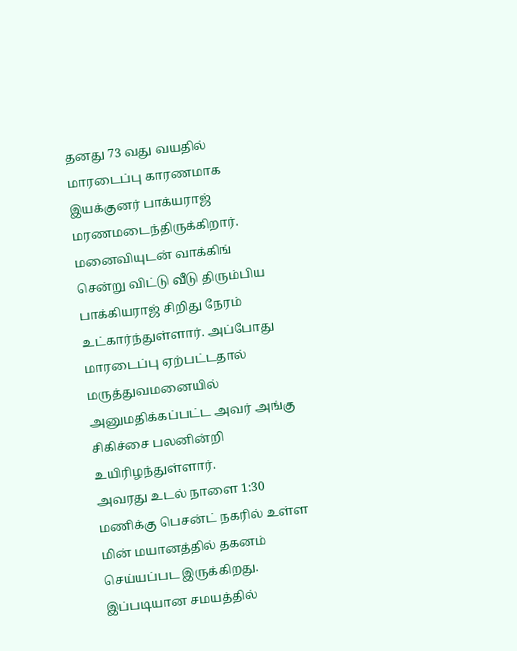தனது 73 வது வயதில் மாரடைப்பு காரணமாக இயக்குனர் பாக்யராஜ் மரணமடைந்திருக்கிறார். மனைவியுடன் வாக்கிங் சென்று விட்டு வீடு திரும்பிய பாக்கியராஜ் சிறிது நேரம் உட்கார்ந்துள்ளார். அப்போது மாரடைப்பு ஏற்பட்டதால் மருத்துவமனையில் அனுமதிக்கப்பட்ட அவர் அங்கு சிகிச்சை பலனின்றி உயிரிழந்துள்ளார்.
அவரது உடல் நாளை 1:30 மணிக்கு பெசன்ட் நகரில் உள்ள மின் மயானத்தில் தகனம் செய்யப்பட இருக்கிறது. இப்படியான சமயத்தில்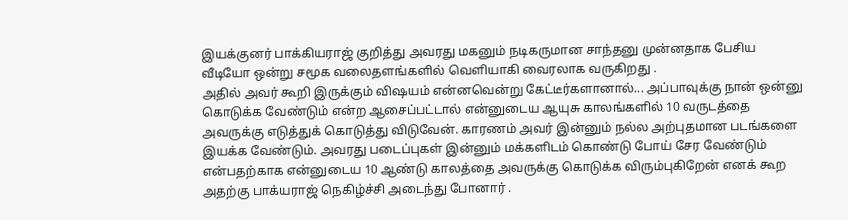இயக்குனர் பாக்கியராஜ் குறித்து அவரது மகனும் நடிகருமான சாந்தனு முன்னதாக பேசிய வீடியோ ஒன்று சமூக வலைதளங்களில் வெளியாகி வைரலாக வருகிறது .
அதில் அவர் கூறி இருக்கும் விஷயம் என்னவென்று கேட்டீர்களானால்... அப்பாவுக்கு நான் ஒன்னு கொடுக்க வேண்டும் என்ற ஆசைப்பட்டால் என்னுடைய ஆயுசு காலங்களில் 10 வருடத்தை அவருக்கு எடுத்துக் கொடுத்து விடுவேன். காரணம் அவர் இன்னும் நல்ல அற்புதமான படங்களை இயக்க வேண்டும். அவரது படைப்புகள் இன்னும் மக்களிடம் கொண்டு போய் சேர வேண்டும் என்பதற்காக என்னுடைய 10 ஆண்டு காலத்தை அவருக்கு கொடுக்க விரும்புகிறேன் எனக் கூற அதற்கு பாக்யராஜ் நெகிழ்ச்சி அடைந்து போனார் .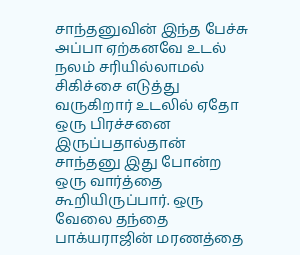சாந்தனுவின் இந்த பேச்சு அப்பா ஏற்கனவே உடல் நலம் சரியில்லாமல் சிகிச்சை எடுத்து வருகிறார் உடலில் ஏதோ ஒரு பிரச்சனை இருப்பதால்தான் சாந்தனு இது போன்ற ஒரு வார்த்தை கூறியிருப்பார். ஒரு வேலை தந்தை பாக்யராஜின் மரணத்தை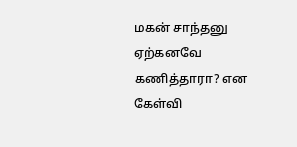மகன் சாந்தனு ஏற்கனவே கணித்தாரா? என கேள்வி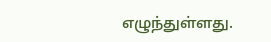எழுந்துள்ளது.